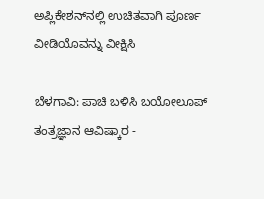ಅಪ್ಲಿಕೇಶನ್‌ನಲ್ಲಿ ಉಚಿತವಾಗಿ ಪೂರ್ಣ ವೀಡಿಯೊವನ್ನು ವೀಕ್ಷಿಸಿ

ಬೆಳಗಾವಿ: ಪಾಚಿ ಬಳಿಸಿ ಬಯೋಲೂಪ್ ತಂತ್ರಜ್ಞಾನ ಆವಿಷ್ಕಾರ -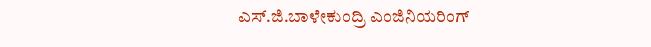ಎಸ್.ಜಿ.ಬಾಳೇಕುಂದ್ರಿ ಎಂಜಿನಿಯರಿಂಗ್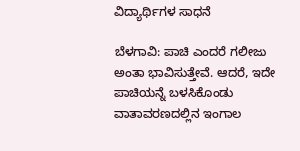ವಿದ್ಯಾರ್ಥಿಗಳ ಸಾಧನೆ

ಬೆಳಗಾವಿ: ಪಾಚಿ ಎಂದರೆ ಗಲೀಜು ಅಂತಾ ಭಾವಿಸುತ್ತೇವೆ. ಆದರೆ, ಇದೇ ಪಾಚಿಯನ್ನೆ ಬಳಸಿಕೊಂಡು ವಾತಾವರಣದಲ್ಲಿನ ಇಂಗಾಲ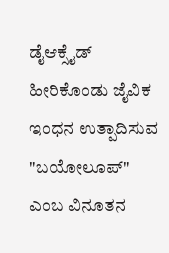ಡೈಆಕ್ಸೈಡ್ ಹೀರಿಕೊಂಡು ಜೈವಿಕ ಇಂಧನ ಉತ್ಪಾದಿಸುವ "ಬಯೋಲೂಪ್" ಎಂಬ ವಿನೂತನ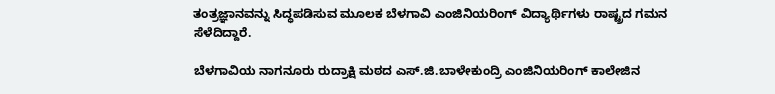ತಂತ್ರಜ್ಞಾನವನ್ನು ಸಿದ್ಧಪಡಿಸುವ ಮೂಲಕ ಬೆಳಗಾವಿ ಎಂಜಿನಿಯರಿಂಗ್ ವಿದ್ಯಾರ್ಥಿಗಳು ರಾಷ್ಟ್ರದ ಗಮನ ಸೆಳೆದಿದ್ದಾರೆ.

ಬೆಳಗಾವಿಯ ನಾಗನೂರು ರುದ್ರಾಕ್ಷಿ ಮಠದ ಎಸ್.ಜಿ.ಬಾಳೇಕುಂದ್ರಿ ಎಂಜಿನಿಯರಿಂಗ್ ಕಾಲೇಜಿನ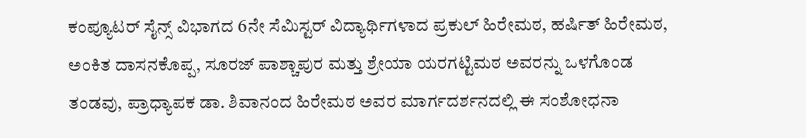ಕಂಪ್ಯೂಟರ್ ಸೈನ್ಸ್ ವಿಭಾಗದ 6ನೇ ಸೆಮಿಸ್ಟರ್ ವಿದ್ಯಾರ್ಥಿಗಳಾದ ಪ್ರಕುಲ್ ಹಿರೇಮಠ, ಹರ್ಷಿತ್ ಹಿರೇಮಠ, ಅಂಕಿತ ದಾಸನಕೊಪ್ಪ, ಸೂರಜ್ ಪಾಶ್ಚಾಪುರ ಮತ್ತು ಶ್ರೇಯಾ ಯರಗಟ್ಟಿಮಠ ಅವರನ್ನು ಒಳಗೊಂಡ ತಂಡವು, ಪ್ರಾಧ್ಯಾಪಕ ಡಾ. ಶಿವಾನಂದ ಹಿರೇಮಠ ಅವರ ಮಾರ್ಗದರ್ಶನದಲ್ಲಿ ಈ ಸಂಶೋಧನಾ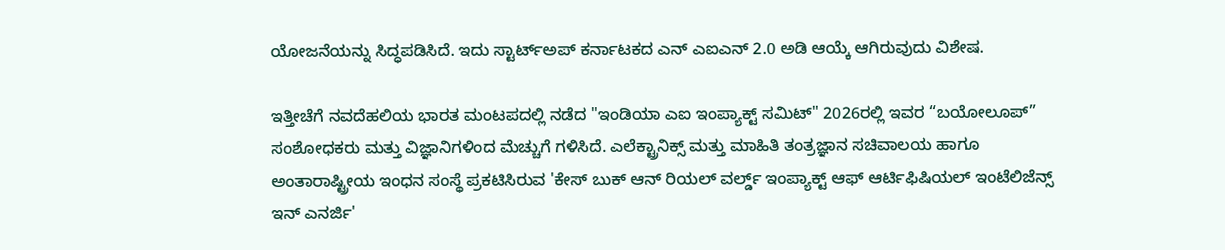ಯೋಜನೆಯನ್ನು ಸಿದ್ಧಪಡಿಸಿದೆ. ಇದು ಸ್ಟಾರ್ಟ್‌ಅಪ್ ಕರ್ನಾಟಕದ ಎನ್ ಎಐಎನ್ 2.0 ಅಡಿ ಆಯ್ಕೆ ಆಗಿರುವುದು ವಿಶೇಷ.

ಇತ್ತೀಚೆಗೆ ನವದೆಹಲಿಯ ಭಾರತ ಮಂಟಪದಲ್ಲಿ ನಡೆದ "ಇಂಡಿಯಾ ಎಐ ಇಂಪ್ಯಾಕ್ಟ್ ಸಮಿಟ್" 2026ರಲ್ಲಿ ಇವರ “ಬಯೋಲೂಪ್” ಸಂಶೋಧಕರು ಮತ್ತು ವಿಜ್ಞಾನಿಗಳಿಂದ ಮೆಚ್ಚುಗೆ ಗಳಿಸಿದೆ. ಎಲೆಕ್ಟ್ರಾನಿಕ್ಸ್ ಮತ್ತು ಮಾಹಿತಿ ತಂತ್ರಜ್ಞಾನ ಸಚಿವಾಲಯ ಹಾಗೂ ಅಂತಾರಾಷ್ಟ್ರೀಯ ಇಂಧನ ಸಂಸ್ಥೆ ಪ್ರಕಟಿಸಿರುವ 'ಕೇಸ್ ಬುಕ್ ಆನ್ ರಿಯಲ್ ವರ್ಲ್ಡ್ ಇಂಪ್ಯಾಕ್ಟ್ ಆಫ್ ಆರ್ಟಿಫಿಷಿಯಲ್ ಇಂಟೆಲಿಜೆನ್ಸ್ ಇನ್ ಎನರ್ಜಿ'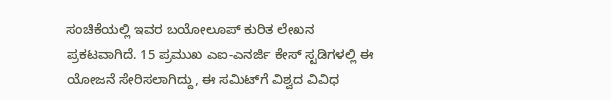ಸಂಚಿಕೆಯಲ್ಲಿ ಇವರ ಬಯೋಲೂಪ್ ಕುರಿತ ಲೇಖನ ಪ್ರಕಟವಾಗಿದೆ. 15 ಪ್ರಮುಖ ಎಐ-ಎನರ್ಜಿ ಕೇಸ್ ಸ್ಟಡಿಗಳಲ್ಲಿ ಈ ಯೋಜನೆ ಸೇರಿಸಲಾಗಿದ್ದು, ಈ ಸಮಿಟ್‌ಗೆ ವಿಶ್ವದ ವಿವಿಧ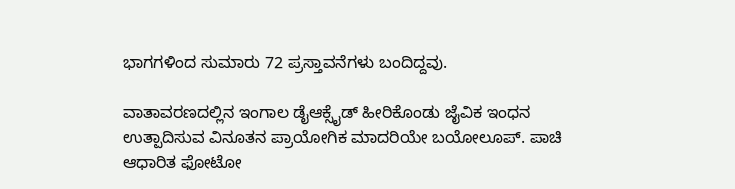ಭಾಗಗಳಿಂದ ಸುಮಾರು 72 ಪ್ರಸ್ತಾವನೆಗಳು ಬಂದಿದ್ದವು.

ವಾತಾವರಣದಲ್ಲಿನ ಇಂಗಾಲ ಡೈಆಕ್ಸೈಡ್ ಹೀರಿಕೊಂಡು ಜೈವಿಕ ಇಂಧನ ಉತ್ಪಾದಿಸುವ ವಿನೂತನ ಪ್ರಾಯೋಗಿಕ ಮಾದರಿಯೇ ಬಯೋಲೂಪ್. ಪಾಚಿ ಆಧಾರಿತ ಫೋಟೋ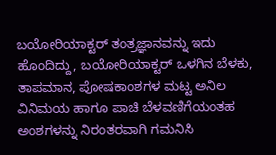ಬಯೋರಿಯಾಕ್ಟರ್ ತಂತ್ರಜ್ಞಾನವನ್ನು ಇದು ಹೊಂದಿದ್ದು, ಬಯೋರಿಯಾಕ್ಟರ್ ಒಳಗಿನ ಬೆಳಕು, ತಾಪಮಾನ, ಪೋಷಕಾಂಶಗಳ ಮಟ್ಟ ಅನಿಲ ವಿನಿಮಯ ಹಾಗೂ ಪಾಚಿ ಬೆಳವಣಿಗೆಯಂತಹ ಅಂಶಗಳನ್ನು ನಿರಂತರವಾಗಿ ಗಮನಿಸಿ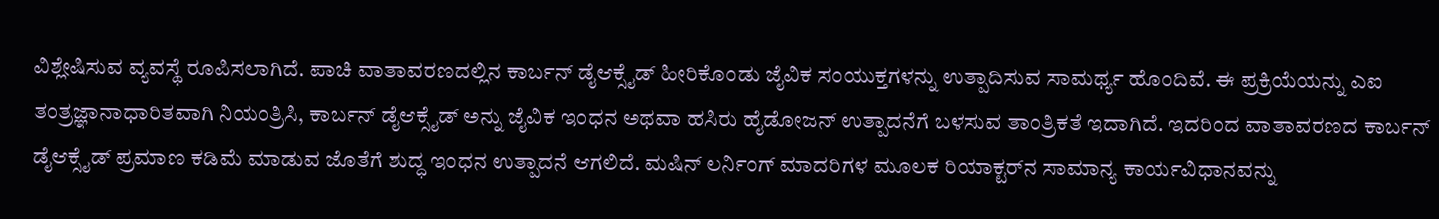ವಿಶ್ಲೇಷಿಸುವ ವ್ಯವಸ್ಥೆ ರೂಪಿಸಲಾಗಿದೆ. ಪಾಚಿ ವಾತಾವರಣದಲ್ಲಿನ ಕಾರ್ಬನ್ ಡೈಆಕ್ಸೈಡ್ ಹೀರಿಕೊಂಡು ಜೈವಿಕ ಸಂಯುಕ್ತಗಳನ್ನು ಉತ್ಪಾದಿಸುವ ಸಾಮರ್ಥ್ಯ ಹೊಂದಿವೆ. ಈ ಪ್ರಕ್ರಿಯೆಯನ್ನು ಎಐ ತಂತ್ರಜ್ಞಾನಾಧಾರಿತವಾಗಿ ನಿಯಂತ್ರಿಸಿ, ಕಾರ್ಬನ್ ಡೈಆಕ್ಸೈಡ್ ಅನ್ನು ಜೈವಿಕ ಇಂಧನ ಅಥವಾ ಹಸಿರು ಹೈಡೋಜನ್ ಉತ್ಪಾದನೆಗೆ ಬಳಸುವ ತಾಂತ್ರಿಕತೆ ಇದಾಗಿದೆ. ಇದರಿಂದ ವಾತಾವರಣದ ಕಾರ್ಬನ್ ಡೈಆಕ್ಸೈಡ್ ಪ್ರಮಾಣ ಕಡಿಮೆ ಮಾಡುವ ಜೊತೆಗೆ ಶುದ್ಧ ಇಂಧನ ಉತ್ಪಾದನೆ ಆಗಲಿದೆ. ಮಷಿನ್ ಲರ್ನಿಂಗ್ ಮಾದರಿಗಳ ಮೂಲಕ ರಿಯಾಕ್ಟರ್‌ನ ಸಾಮಾನ್ಯ ಕಾರ್ಯವಿಧಾನವನ್ನು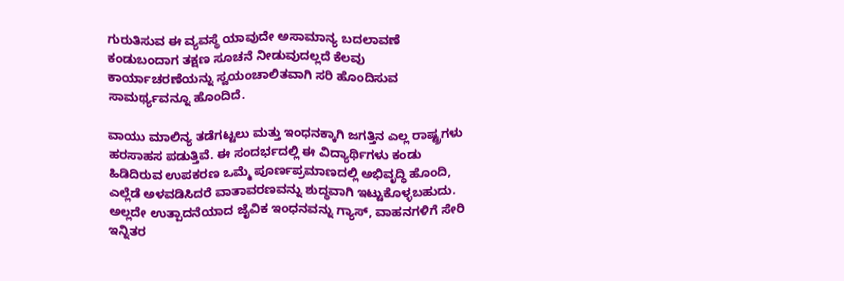ಗುರುತಿಸುವ ಈ ವ್ಯವಸ್ಥೆ ಯಾವುದೇ ಅಸಾಮಾನ್ಯ ಬದಲಾವಣೆ ಕಂಡುಬಂದಾಗ ತಕ್ಷಣ ಸೂಚನೆ ನೀಡುವುದಲ್ಲದೆ ಕೆಲವು ಕಾರ್ಯಾಚರಣೆಯನ್ನು ಸ್ವಯಂಚಾಲಿತವಾಗಿ ಸರಿ ಹೊಂದಿಸುವ ಸಾಮರ್ಥ್ಯವನ್ನೂ ಹೊಂದಿದೆ.

ವಾಯು ಮಾಲಿನ್ಯ ತಡೆಗಟ್ಟಲು ಮತ್ತು ಇಂಧನಕ್ಕಾಗಿ ಜಗತ್ತಿನ ಎಲ್ಲ ರಾಷ್ಟ್ರಗಳು ಹರಸಾಹಸ ಪಡುತ್ತಿವೆ. ಈ ಸಂದರ್ಭದಲ್ಲಿ ಈ ವಿದ್ಯಾರ್ಥಿಗಳು ಕಂಡು ಹಿಡಿದಿರುವ ಉಪಕರಣ ಒಮ್ಮೆ ಪೂರ್ಣಪ್ರಮಾಣದಲ್ಲಿ ಅಭಿವೃದ್ಧಿ ಹೊಂದಿ, ಎಲ್ಲೆಡೆ ಅಳವಡಿಸಿದರೆ ವಾತಾವರಣವನ್ನು ಶುದ್ಧವಾಗಿ ಇಟ್ಟುಕೊಳ್ಳಬಹುದು. ಅಲ್ಲದೇ ಉತ್ಪಾದನೆಯಾದ ಜೈವಿಕ ಇಂಧನವನ್ನು ಗ್ಯಾಸ್, ವಾಹನಗಳಿಗೆ ಸೇರಿ ಇನ್ನಿತರ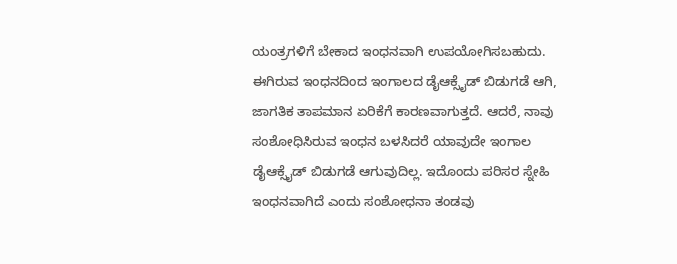ಯಂತ್ರಗಳಿಗೆ ಬೇಕಾದ ಇಂಧನವಾಗಿ ಉಪಯೋಗಿಸಬಹುದು. ಈಗಿರುವ ಇಂಧನದಿಂದ ಇಂಗಾಲದ ಡೈಆಕ್ಸೈಡ್ ಬಿಡುಗಡೆ ಆಗಿ, ಜಾಗತಿಕ ತಾಪಮಾನ ಏರಿಕೆಗೆ ಕಾರಣವಾಗುತ್ತದೆ. ಆದರೆ, ನಾವು ಸಂಶೋಧಿಸಿರುವ ಇಂಧನ ಬಳಸಿದರೆ ಯಾವುದೇ ಇಂಗಾಲ ಡೈಆಕ್ಸೈಡ್ ಬಿಡುಗಡೆ ಆಗುವುದಿಲ್ಲ. ಇದೊಂದು ಪರಿಸರ ಸ್ನೇಹಿ ಇಂಧನವಾಗಿದೆ ಎಂದು ಸಂಶೋಧನಾ ತಂಡವು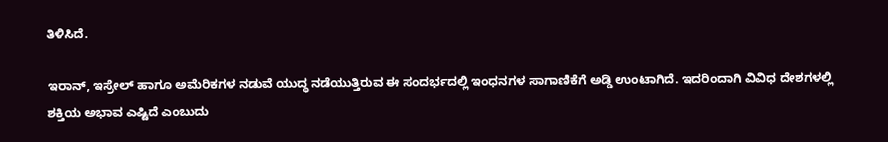ತಿಳಿಸಿದೆ.

ಇರಾನ್, ಇಸ್ರೇಲ್ ಹಾಗೂ ಅಮೆರಿಕಗಳ ನಡುವೆ ಯುದ್ಧ ನಡೆಯುತ್ತಿರುವ ಈ ಸಂದರ್ಭದಲ್ಲಿ ಇಂಧನಗಳ ಸಾಗಾಣಿಕೆಗೆ ಅಡ್ಡಿ ಉಂಟಾಗಿದೆ. ಇದರಿಂದಾಗಿ ವಿವಿಧ ದೇಶಗಳಲ್ಲಿ ಶಕ್ತಿಯ ಅಭಾವ ಎಷ್ಟಿದೆ ಎಂಬುದು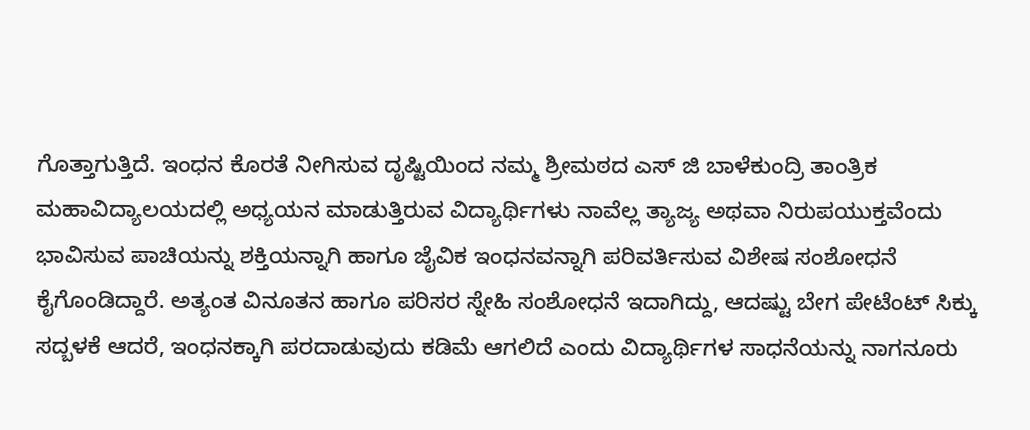ಗೊತ್ತಾಗುತ್ತಿದೆ. ಇಂಧನ ಕೊರತೆ ನೀಗಿಸುವ ದೃಷ್ಟಿಯಿಂದ ನಮ್ಮ ಶ್ರೀಮಠದ ಎಸ್ ಜಿ ಬಾಳೆಕುಂದ್ರಿ ತಾಂತ್ರಿಕ ಮಹಾವಿದ್ಯಾಲಯದಲ್ಲಿ ಅಧ್ಯಯನ ಮಾಡುತ್ತಿರುವ ವಿದ್ಯಾರ್ಥಿಗಳು ನಾವೆಲ್ಲ ತ್ಯಾಜ್ಯ ಅಥವಾ ನಿರುಪಯುಕ್ತವೆಂದು ಭಾವಿಸುವ ಪಾಚಿಯನ್ನು ಶಕ್ತಿಯನ್ನಾಗಿ ಹಾಗೂ ಜೈವಿಕ ಇಂಧನವನ್ನಾಗಿ ಪರಿವರ್ತಿಸುವ ವಿಶೇಷ ಸಂಶೋಧನೆ ಕೈಗೊಂಡಿದ್ದಾರೆ. ಅತ್ಯಂತ ವಿನೂತನ ಹಾಗೂ ಪರಿಸರ ಸ್ನೇಹಿ ಸಂಶೋಧನೆ ಇದಾಗಿದ್ದು, ಆದಷ್ಟು ಬೇಗ ಪೇಟೆಂಟ್ ಸಿಕ್ಕು ಸದ್ಬಳಕೆ ಆದರೆ, ಇಂಧನಕ್ಕಾಗಿ ಪರದಾಡುವುದು ಕಡಿಮೆ ಆಗಲಿದೆ ಎಂದು ವಿದ್ಯಾರ್ಥಿಗಳ ಸಾಧನೆಯನ್ನು ನಾಗನೂರು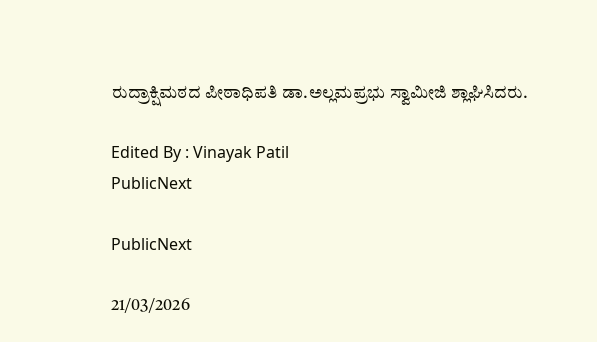ರುದ್ರಾಕ್ಷಿಮಠದ ಪೀಠಾಧಿಪತಿ ಡಾ.ಅಲ್ಲಮಪ್ರಭು ಸ್ವಾಮೀಜಿ ಶ್ಲಾಘಿಸಿದರು.

Edited By : Vinayak Patil
PublicNext

PublicNext

21/03/2026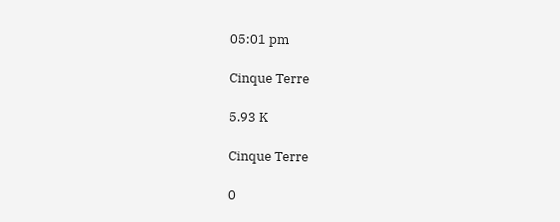05:01 pm

Cinque Terre

5.93 K

Cinque Terre

0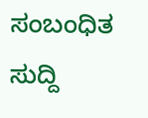ಸಂಬಂಧಿತ ಸುದ್ದಿ